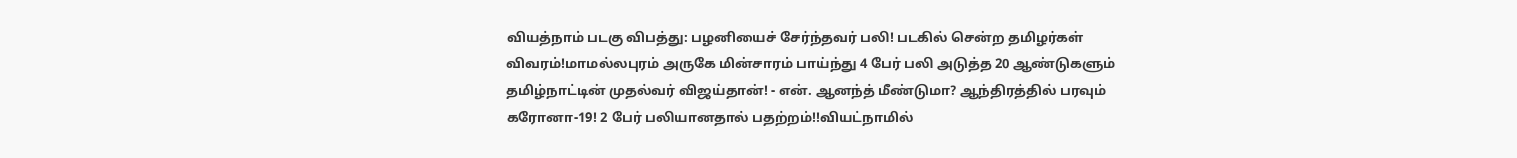வியத்நாம் படகு விபத்து: பழனியைச் சேர்ந்தவர் பலி! படகில் சென்ற தமிழர்கள் விவரம்!மாமல்லபுரம் அருகே மின்சாரம் பாய்ந்து 4 பேர் பலி அடுத்த 20 ஆண்டுகளும் தமிழ்நாட்டின் முதல்வர் விஜய்தான்! - என். ஆனந்த் மீண்டுமா? ஆந்திரத்தில் பரவும் கரோனா-19! 2 பேர் பலியானதால் பதற்றம்!!வியட்நாமில்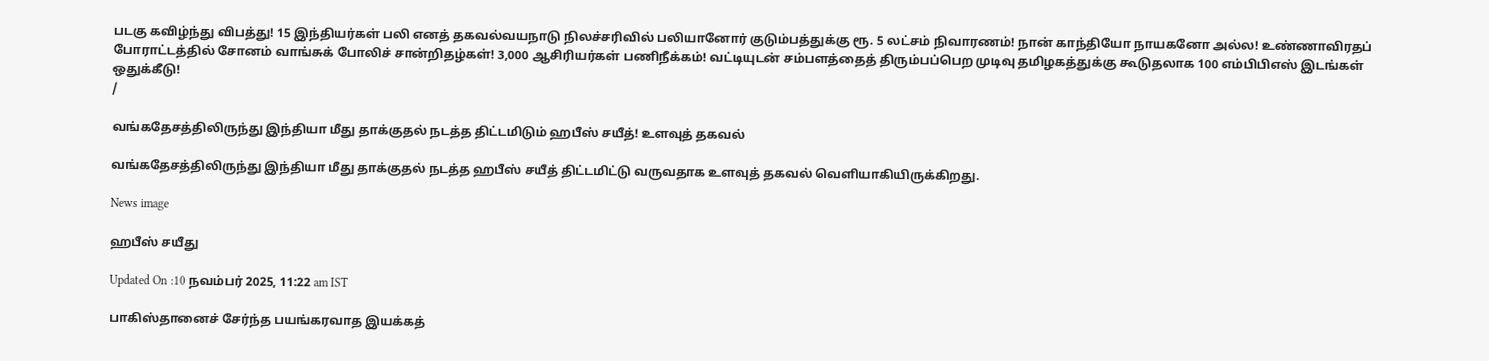படகு கவிழ்ந்து விபத்து! 15 இந்தியர்கள் பலி எனத் தகவல்வயநாடு நிலச்சரிவில் பலியானோர் குடும்பத்துக்கு ரூ. 5 லட்சம் நிவாரணம்! நான் காந்தியோ நாயகனோ அல்ல! உண்ணாவிரதப் போராட்டத்தில் சோனம் வாங்சுக் போலிச் சான்றிதழ்கள்! 3,000 ஆசிரியர்கள் பணிநீக்கம்! வட்டியுடன் சம்பளத்தைத் திரும்பப்பெற முடிவு தமிழகத்துக்கு கூடுதலாக 100 எம்பிபிஎஸ் இடங்கள் ஒதுக்கீடு!
/

வங்கதேசத்திலிருந்து இந்தியா மீது தாக்குதல் நடத்த திட்டமிடும் ஹபீஸ் சயீத்! உளவுத் தகவல்

வங்கதேசத்திலிருந்து இந்தியா மீது தாக்குதல் நடத்த ஹபீஸ் சயீத் திட்டமிட்டு வருவதாக உளவுத் தகவல் வெளியாகியிருக்கிறது.

News image

ஹபீஸ் சயீது

Updated On :10 நவம்பர் 2025, 11:22 am IST

பாகிஸ்தானைச் சேர்ந்த பயங்கரவாத இயக்கத்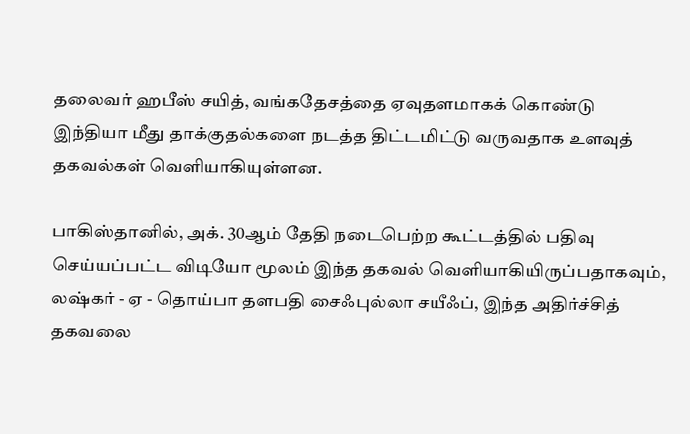தலைவர் ஹபீஸ் சயித், வங்கதேசத்தை ஏவுதளமாகக் கொண்டு இந்தியா மீது தாக்குதல்களை நடத்த திட்டமிட்டு வருவதாக உளவுத் தகவல்கள் வெளியாகியுள்ளன.

பாகிஸ்தானில், அக். 30ஆம் தேதி நடைபெற்ற கூட்டத்தில் பதிவு செய்யப்பட்ட விடியோ மூலம் இந்த தகவல் வெளியாகியிருப்பதாகவும், லஷ்கர் - ஏ - தொய்பா தளபதி சைஃபுல்லா சயீஃப், இந்த அதிர்ச்சித் தகவலை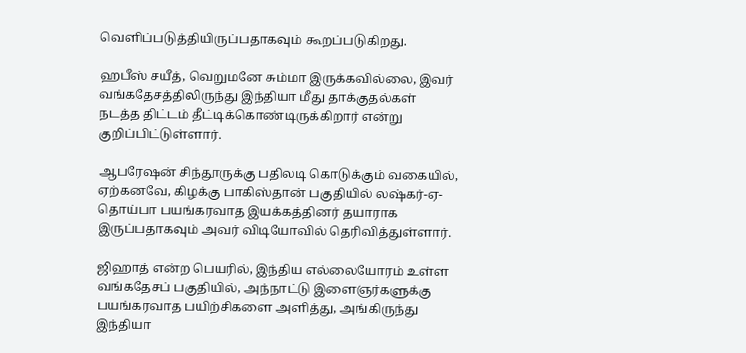வெளிப்படுத்தியிருப்பதாகவும் கூறப்படுகிறது.

ஹபீஸ் சயீத், வெறுமனே சும்மா இருக்கவில்லை, இவர் வங்கதேசத்திலிருந்து இந்தியா மீது தாக்குதல்கள் நடத்த திட்டம் தீட்டிக்கொண்டிருக்கிறார் என்று குறிப்பிட்டுள்ளார்.

ஆபரேஷன் சிந்தூருக்கு பதிலடி கொடுக்கும் வகையில், ஏற்கனவே, கிழக்கு பாகிஸ்தான் பகுதியில் லஷ்கர்-ஏ-தொய்பா பயங்கரவாத இயக்கத்தினர் தயாராக இருப்பதாகவும் அவர் விடியோவில் தெரிவித்துள்ளார்.

ஜிஹாத் என்ற பெயரில், இந்திய எல்லையோரம் உள்ள வங்கதேசப் பகுதியில், அந்நாட்டு இளைஞர்களுக்கு பயங்கரவாத பயிற்சிகளை அளித்து, அங்கிருந்து இந்தியா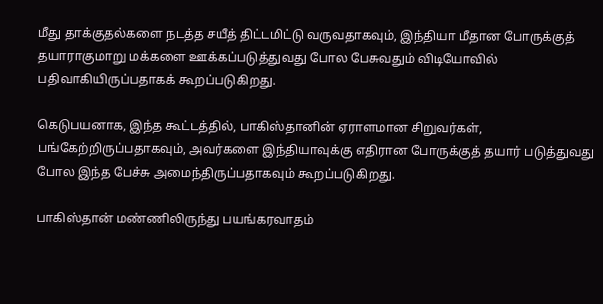மீது தாக்குதல்களை நடத்த சயீத் திட்டமிட்டு வருவதாகவும், இந்தியா மீதான போருக்குத் தயாராகுமாறு மக்களை ஊக்கப்படுத்துவது போல பேசுவதும் விடியோவில் பதிவாகியிருப்பதாகக் கூறப்படுகிறது.

கெடுபயனாக, இந்த கூட்டத்தில், பாகிஸ்தானின் ஏராளமான சிறுவர்கள், பங்கேற்றிருப்பதாகவும், அவர்களை இந்தியாவுக்கு எதிரான போருக்குத் தயார் படுத்துவது போல இந்த பேச்சு அமைந்திருப்பதாகவும் கூறப்படுகிறது.

பாகிஸ்தான் மண்ணிலிருந்து பயங்கரவாதம்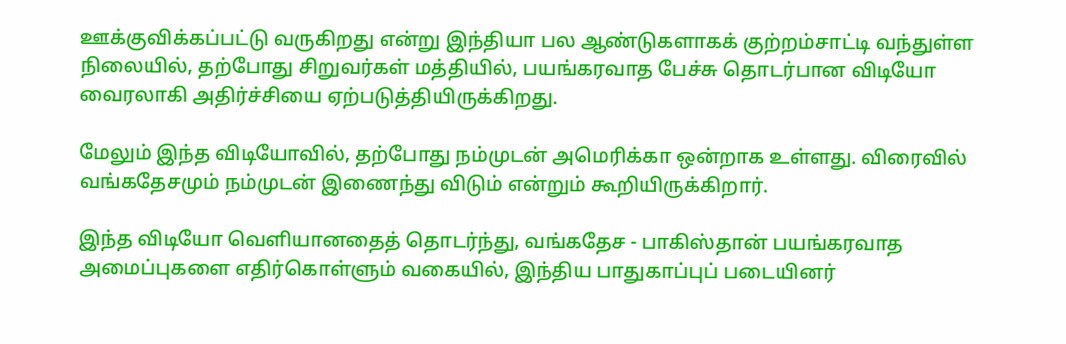ஊக்குவிக்கப்பட்டு வருகிறது என்று இந்தியா பல ஆண்டுகளாகக் குற்றம்சாட்டி வந்துள்ள நிலையில், தற்போது சிறுவர்கள் மத்தியில், பயங்கரவாத பேச்சு தொடர்பான விடியோ வைரலாகி அதிர்ச்சியை ஏற்படுத்தியிருக்கிறது.

மேலும் இந்த விடியோவில், தற்போது நம்முடன் அமெரிக்கா ஒன்றாக உள்ளது. விரைவில் வங்கதேசமும் நம்முடன் இணைந்து விடும் என்றும் கூறியிருக்கிறார்.

இந்த விடியோ வெளியானதைத் தொடர்ந்து, வங்கதேச - பாகிஸ்தான் பயங்கரவாத அமைப்புகளை எதிர்கொள்ளும் வகையில், இந்திய பாதுகாப்புப் படையினர்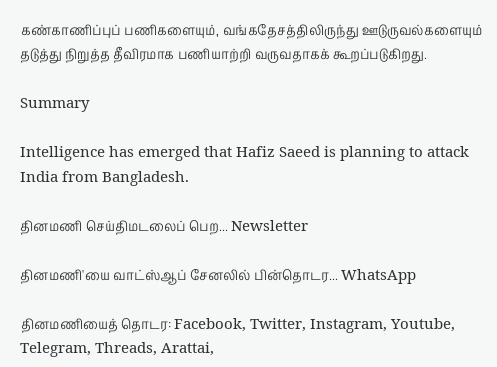கண்காணிப்புப் பணிகளையும், வங்கதேசத்திலிருந்து ஊடுருவல்களையும் தடுத்து நிறுத்த தீவிரமாக பணியாற்றி வருவதாகக் கூறப்படுகிறது.

Summary

Intelligence has emerged that Hafiz Saeed is planning to attack India from Bangladesh.

தினமணி செய்திமடலைப் பெற... Newsletter

தினமணி'யை வாட்ஸ்ஆப் சேனலில் பின்தொடர... WhatsApp

தினமணியைத் தொடர: Facebook, Twitter, Instagram, Youtube, Telegram, Threads, Arattai,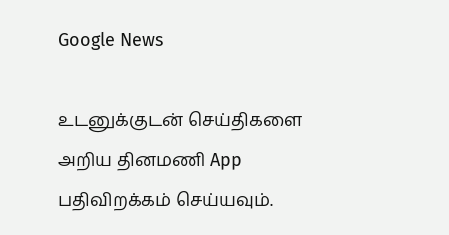Google News

உடனுக்குடன் செய்திகளை அறிய தினமணி App பதிவிறக்கம் செய்யவும்.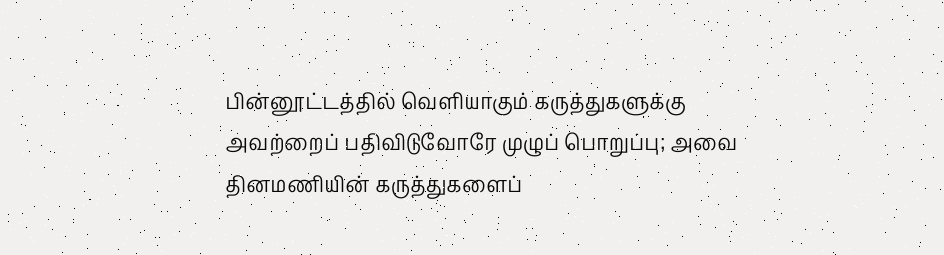பின்னூட்டத்தில் வெளியாகும் கருத்துகளுக்கு அவற்றைப் பதிவிடுவோரே முழுப் பொறுப்பு; அவை தினமணியின் கருத்துகளைப்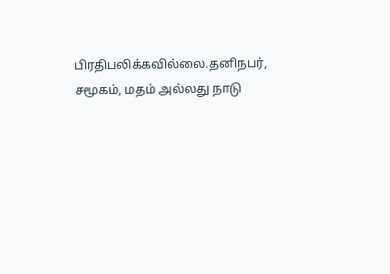பிரதிபலிக்கவில்லை.தனிநபர், சமூகம், மதம் அல்லது நாடு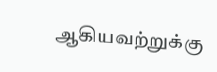ஆகியவற்றுக்கு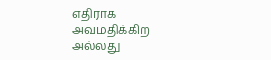எதிராக அவமதிக்கிற அல்லது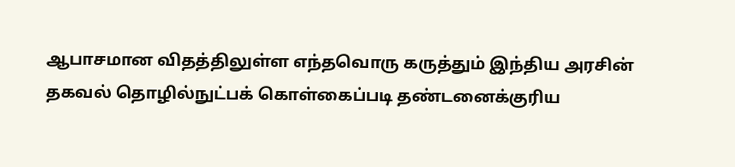ஆபாசமான விதத்திலுள்ள எந்தவொரு கருத்தும் இந்திய அரசின் தகவல் தொழில்நுட்பக் கொள்கைப்படி தண்டனைக்குரிய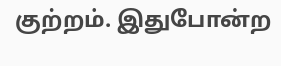குற்றம். இதுபோன்ற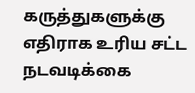கருத்துகளுக்கு எதிராக உரிய சட்ட நடவடிக்கை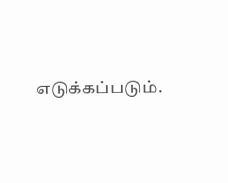எடுக்கப்படும்.